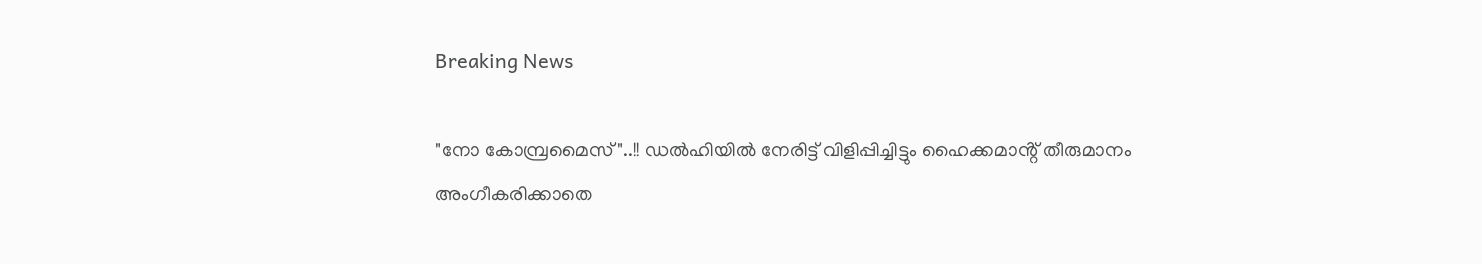Breaking News

"നോ കോമ്പ്രമൈസ്"..!! ഡൽഹിയിൽ നേരിട്ട് വിളിപ്പിച്ചിട്ടും ഹൈക്കമാൻ്റ് തീരുമാനം അംഗീകരിക്കാതെ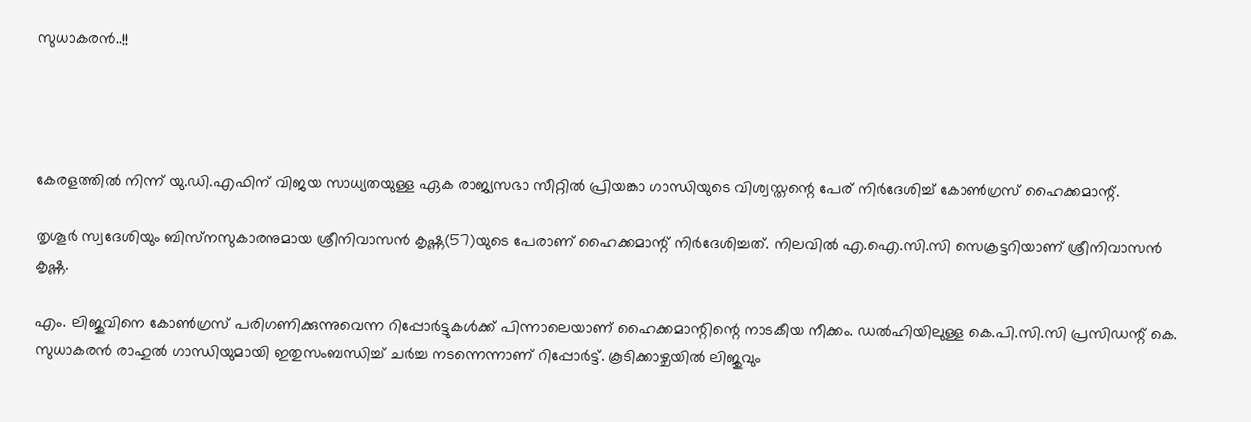സുധാകരൻ..!!




കേരളത്തില്‍ നിന്ന് യു.ഡി.എഫിന് വിജയ സാധ്യതയുള്ള ഏക രാജ്യസഭാ സീറ്റില്‍ പ്രിയങ്കാ ഗാന്ധിയുടെ വിശ്വസ്തന്റെ പേര് നിര്‍ദേശിച്ച്‌ കോണ്‍ഗ്രസ് ഹൈക്കമാന്റ്.

തൃശൂര്‍ സ്വദേശിയും ബിസ്‌നസുകാരനുമായ ശ്രീനിവാസന്‍ കൃഷ്ണ(57)യുടെ പേരാണ് ഹൈക്കമാന്റ് നിര്‍ദേശിച്ചത്. നിലവില്‍ എ.ഐ.സി.സി സെക്രട്ടറിയാണ് ശ്രീനിവാസന്‍ കൃഷ്ണ.

എം. ലിജുവിനെ കോണ്‍ഗ്രസ് പരിഗണിക്കുന്നുവെന്ന റിപ്പോര്‍ട്ടുകള്‍ക്ക് പിന്നാലെയാണ് ഹൈക്കമാന്റിന്റെ നാടകീയ നീക്കം. ഡല്‍ഹിയിലുള്ള കെ.പി.സി.സി പ്രസിഡന്റ് കെ. സുധാകരന്‍ രാഹുല്‍ ഗാന്ധിയുമായി ഇതുസംബന്ധിച്ച്‌ ചര്‍ച്ച നടന്നെന്നാണ് റിപ്പോര്‍ട്ട്. കൂടിക്കാഴ്ചയില്‍ ലിജുവും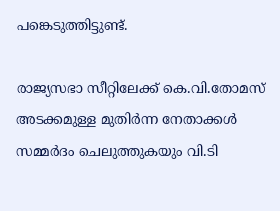പങ്കെടുത്തിട്ടുണ്ട്.

രാജ്യസഭാ സീറ്റിലേക്ക് കെ.വി.തോമസ് അടക്കമുള്ള മുതിര്‍ന്ന നേതാക്കള്‍ സമ്മര്‍ദം ചെലുത്തുകയും വി.ടി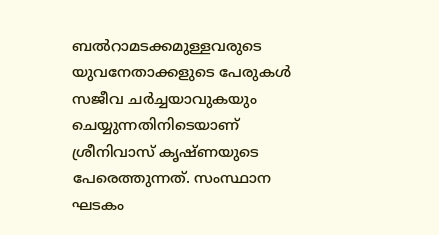ബല്‍റാമടക്കമുള്ളവരുടെ യുവനേതാക്കളുടെ പേരുകള്‍ സജീവ ചര്‍ച്ചയാവുകയും ചെയ്യുന്നതിനിടെയാണ് ശ്രീനിവാസ് കൃഷ്ണയുടെ പേരെത്തുന്നത്. സംസ്ഥാന ഘടകം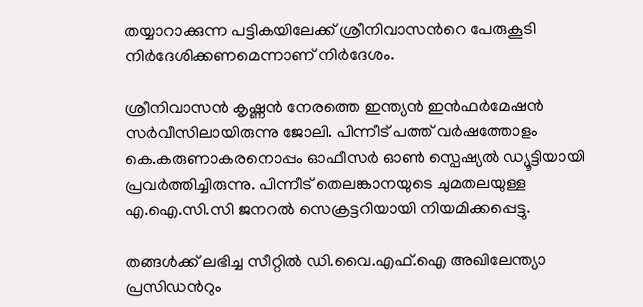തയ്യാറാക്കുന്ന പട്ടികയിലേക്ക് ശ്രീനിവാസന്‍റെ പേരുകൂടി നിര്‍ദേശിക്കണമെന്നാണ് നിര്‍ദേശം.

ശ്രീനിവാസന്‍ കൃഷ്ണന്‍ നേരത്തെ ഇന്ത്യന്‍ ഇന്‍ഫര്‍മേഷന്‍ സര്‍വീസിലായിരുന്നു ജോലി. പിന്നീട് പത്ത് വര്‍ഷത്തോളം കെ.കരുണാകരനൊപ്പം ഓഫീസര്‍ ഓണ്‍ സ്പെഷ്യല്‍ ഡ്യൂട്ടിയായി പ്രവര്‍ത്തിച്ചിരുന്നു. പിന്നീട് തെലങ്കാനയുടെ ചുമതലയുള്ള എ.ഐ.സി.സി ജനറല്‍ സെക്രട്ടറിയായി നിയമിക്കപ്പെട്ടു.

തങ്ങള്‍ക്ക് ലഭിച്ച സീറ്റില്‍ ഡി.വൈ.എഫ്.ഐ അഖിലേന്ത്യാ പ്രസിഡന്‍റും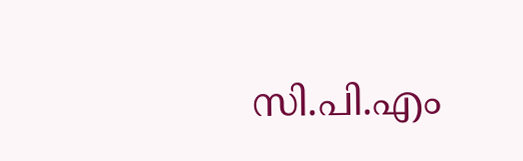സി.പി.എം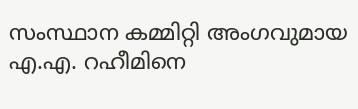സംസ്ഥാന കമ്മിറ്റി അംഗവുമായ എ.എ. റഹീമിനെ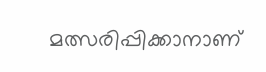മത്സരിപ്പിക്കാനാണ്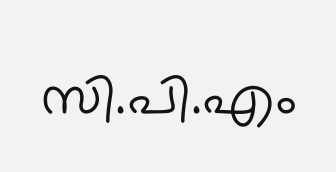സി.പി.എം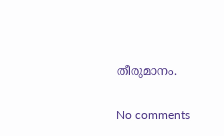തീരുമാനം.

No comments